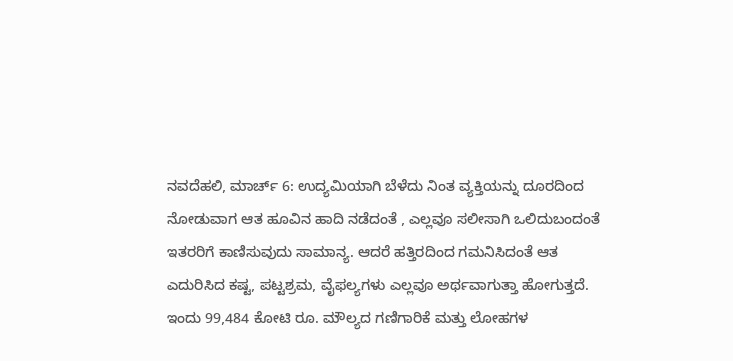ನವದೆಹಲಿ, ಮಾರ್ಚ್ 6: ಉದ್ಯಮಿಯಾಗಿ ಬೆಳೆದು ನಿಂತ ವ್ಯಕ್ತಿಯನ್ನು ದೂರದಿಂದ ನೋಡುವಾಗ ಆತ ಹೂವಿನ ಹಾದಿ ನಡೆದಂತೆ , ಎಲ್ಲವೂ ಸಲೀಸಾಗಿ ಒಲಿದುಬಂದಂತೆ ಇತರರಿಗೆ ಕಾಣಿಸುವುದು ಸಾಮಾನ್ಯ. ಆದರೆ ಹತ್ತಿರದಿಂದ ಗಮನಿಸಿದಂತೆ ಆತ ಎದುರಿಸಿದ ಕಷ್ಟ, ಪಟ್ಟಶ್ರಮ, ವೈಫಲ್ಯಗಳು ಎಲ್ಲವೂ ಅರ್ಥವಾಗುತ್ತಾ ಹೋಗುತ್ತದೆ.
ಇಂದು 99,484 ಕೋಟಿ ರೂ. ಮೌಲ್ಯದ ಗಣಿಗಾರಿಕೆ ಮತ್ತು ಲೋಹಗಳ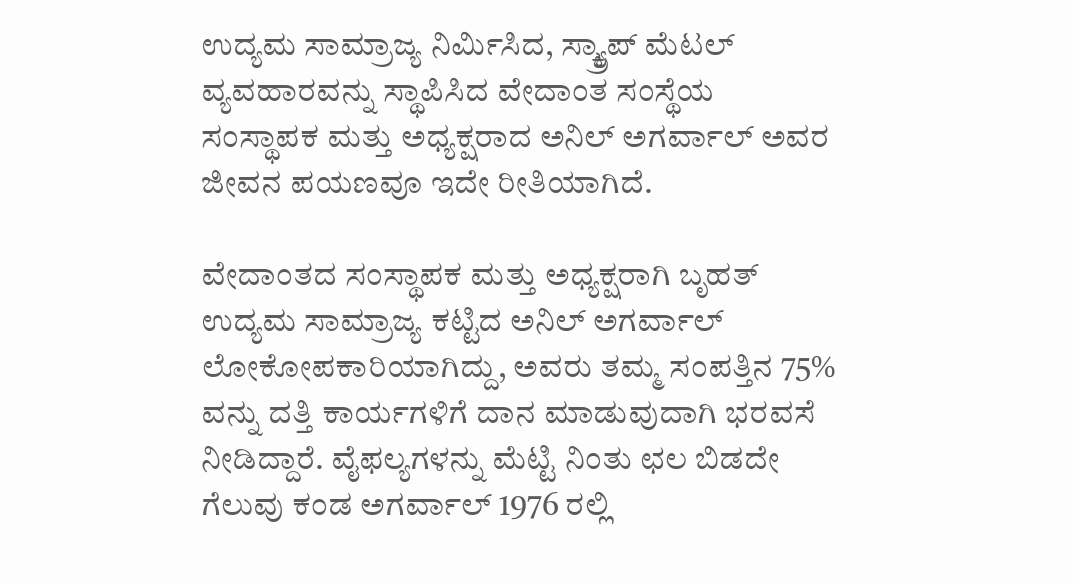ಉದ್ಯಮ ಸಾಮ್ರಾಜ್ಯ ನಿರ್ಮಿಸಿದ, ಸ್ಕ್ರ್ಯಾಪ್ ಮೆಟಲ್ ವ್ಯವಹಾರವನ್ನು ಸ್ಥಾಪಿಸಿದ ವೇದಾಂತ ಸಂಸ್ಥೆಯ ಸಂಸ್ಥಾಪಕ ಮತ್ತು ಅಧ್ಯಕ್ಷರಾದ ಅನಿಲ್ ಅಗರ್ವಾಲ್ ಅವರ ಜೀವನ ಪಯಣವೂ ಇದೇ ರೀತಿಯಾಗಿದೆ.

ವೇದಾಂತದ ಸಂಸ್ಥಾಪಕ ಮತ್ತು ಅಧ್ಯಕ್ಷರಾಗಿ ಬೃಹತ್ ಉದ್ಯಮ ಸಾಮ್ರಾಜ್ಯ ಕಟ್ಟಿದ ಅನಿಲ್ ಅಗರ್ವಾಲ್ ಲೋಕೋಪಕಾರಿಯಾಗಿದ್ದು, ಅವರು ತಮ್ಮ ಸಂಪತ್ತಿನ 75% ವನ್ನು ದತ್ತಿ ಕಾರ್ಯಗಳಿಗೆ ದಾನ ಮಾಡುವುದಾಗಿ ಭರವಸೆ ನೀಡಿದ್ದಾರೆ. ವೈಫಲ್ಯಗಳನ್ನು ಮೆಟ್ಟಿ ನಿಂತು ಛಲ ಬಿಡದೇ ಗೆಲುವು ಕಂಡ ಅಗರ್ವಾಲ್ 1976 ರಲ್ಲಿ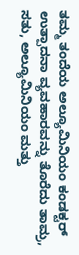ತಮ್ಮ ತಂದೆಯ ಅಲ್ಯೂಮಿನಿಯಂ ಕಂಡಕ್ಟರ್ ಉತ್ಪಾದನಾ ವ್ಯವಹಾರವನ್ನು ತೊರೆದು ತಾಮ್ರ, ಸತು, ಅಲ್ಯೂಮಿನಿಯಂ ಮತ್ತು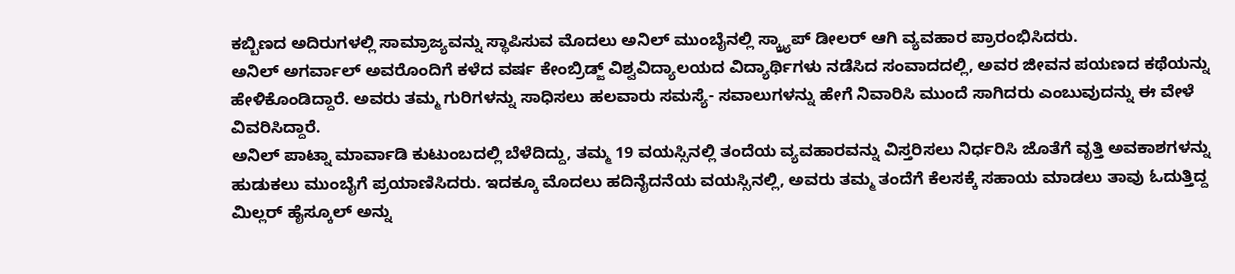ಕಬ್ಬಿಣದ ಅದಿರುಗಳಲ್ಲಿ ಸಾಮ್ರಾಜ್ಯವನ್ನು ಸ್ಥಾಪಿಸುವ ಮೊದಲು ಅನಿಲ್ ಮುಂಬೈನಲ್ಲಿ ಸ್ಕ್ರ್ಯಾಪ್ ಡೀಲರ್ ಆಗಿ ವ್ಯವಹಾರ ಪ್ರಾರಂಭಿಸಿದರು.
ಅನಿಲ್ ಅಗರ್ವಾಲ್ ಅವರೊಂದಿಗೆ ಕಳೆದ ವರ್ಷ ಕೇಂಬ್ರಿಡ್ಜ್ ವಿಶ್ವವಿದ್ಯಾಲಯದ ವಿದ್ಯಾರ್ಥಿಗಳು ನಡೆಸಿದ ಸಂವಾದದಲ್ಲಿ, ಅವರ ಜೀವನ ಪಯಣದ ಕಥೆಯನ್ನು ಹೇಳಿಕೊಂಡಿದ್ದಾರೆ. ಅವರು ತಮ್ಮ ಗುರಿಗಳನ್ನು ಸಾಧಿಸಲು ಹಲವಾರು ಸಮಸ್ಯೆ- ಸವಾಲುಗಳನ್ನು ಹೇಗೆ ನಿವಾರಿಸಿ ಮುಂದೆ ಸಾಗಿದರು ಎಂಬುವುದನ್ನು ಈ ವೇಳೆ ವಿವರಿಸಿದ್ದಾರೆ.
ಅನಿಲ್ ಪಾಟ್ನಾ ಮಾರ್ವಾಡಿ ಕುಟುಂಬದಲ್ಲಿ ಬೆಳೆದಿದ್ದು, ತಮ್ಮ 19 ವಯಸ್ಸಿನಲ್ಲಿ ತಂದೆಯ ವ್ಯವಹಾರವನ್ನು ವಿಸ್ತರಿಸಲು ನಿರ್ಧರಿಸಿ ಜೊತೆಗೆ ವೃತ್ತಿ ಅವಕಾಶಗಳನ್ನು ಹುಡುಕಲು ಮುಂಬೈಗೆ ಪ್ರಯಾಣಿಸಿದರು. ಇದಕ್ಕೂ ಮೊದಲು ಹದಿನೈದನೆಯ ವಯಸ್ಸಿನಲ್ಲಿ, ಅವರು ತಮ್ಮ ತಂದೆಗೆ ಕೆಲಸಕ್ಕೆ ಸಹಾಯ ಮಾಡಲು ತಾವು ಓದುತ್ತಿದ್ದ ಮಿಲ್ಲರ್ ಹೈಸ್ಕೂಲ್ ಅನ್ನು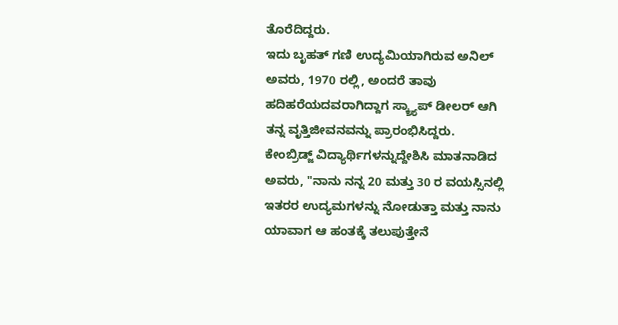ತೊರೆದಿದ್ದರು.
ಇದು ಬೃಹತ್ ಗಣಿ ಉದ್ಯಮಿಯಾಗಿರುವ ಅನಿಲ್ ಅವರು, 1970 ರಲ್ಲಿ, ಅಂದರೆ ತಾವು ಹದಿಹರೆಯದವರಾಗಿದ್ದಾಗ ಸ್ಕ್ರ್ಯಾಪ್ ಡೀಲರ್ ಆಗಿ ತನ್ನ ವೃತ್ತಿಜೀವನವನ್ನು ಪ್ರಾರಂಭಿಸಿದ್ದರು.
ಕೇಂಬ್ರಿಡ್ಜ್ ವಿದ್ಯಾರ್ಥಿಗಳನ್ನುದ್ದೇಶಿಸಿ ಮಾತನಾಡಿದ ಅವರು, "ನಾನು ನನ್ನ 20 ಮತ್ತು 30 ರ ವಯಸ್ಸಿನಲ್ಲಿ ಇತರರ ಉದ್ಯಮಗಳನ್ನು ನೋಡುತ್ತಾ ಮತ್ತು ನಾನು ಯಾವಾಗ ಆ ಹಂತಕ್ಕೆ ತಲುಪುತ್ತೇನೆ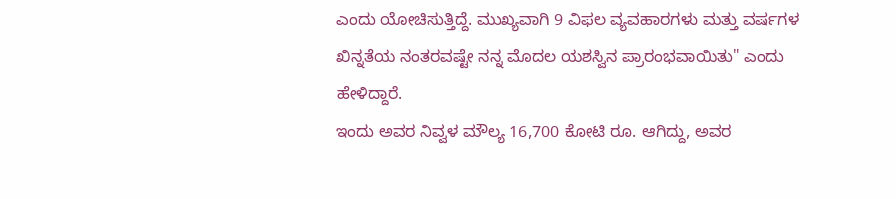ಎಂದು ಯೋಚಿಸುತ್ತಿದ್ದೆ. ಮುಖ್ಯವಾಗಿ 9 ವಿಫಲ ವ್ಯವಹಾರಗಳು ಮತ್ತು ವರ್ಷಗಳ ಖಿನ್ನತೆಯ ನಂತರವಷ್ಟೇ ನನ್ನ ಮೊದಲ ಯಶಸ್ವಿನ ಪ್ರಾರಂಭವಾಯಿತು" ಎಂದು ಹೇಳಿದ್ದಾರೆ.
ಇಂದು ಅವರ ನಿವ್ವಳ ಮೌಲ್ಯ 16,700 ಕೋಟಿ ರೂ. ಆಗಿದ್ದು, ಅವರ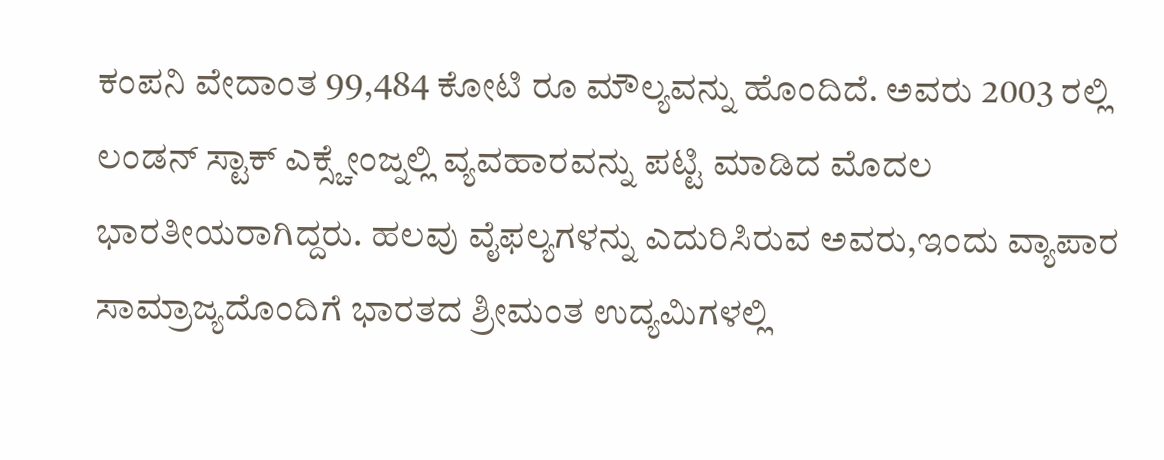ಕಂಪನಿ ವೇದಾಂತ 99,484 ಕೋಟಿ ರೂ ಮೌಲ್ಯವನ್ನು ಹೊಂದಿದೆ. ಅವರು 2003 ರಲ್ಲಿ ಲಂಡನ್ ಸ್ಟಾಕ್ ಎಕ್ಸ್ಚೇಂಜ್ನಲ್ಲಿ ವ್ಯವಹಾರವನ್ನು ಪಟ್ಟಿ ಮಾಡಿದ ಮೊದಲ ಭಾರತೀಯರಾಗಿದ್ದರು. ಹಲವು ವೈಫಲ್ಯಗಳನ್ನು ಎದುರಿಸಿರುವ ಅವರು,ಇಂದು ವ್ಯಾಪಾರ ಸಾಮ್ರಾಜ್ಯದೊಂದಿಗೆ ಭಾರತದ ಶ್ರೀಮಂತ ಉದ್ಯಮಿಗಳಲ್ಲಿ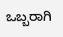ಒಬ್ಬರಾಗಿ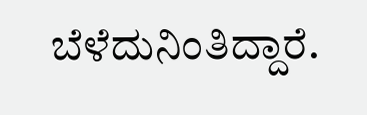ಬೆಳೆದುನಿಂತಿದ್ದಾರೆ.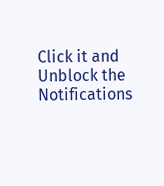Click it and Unblock the Notifications